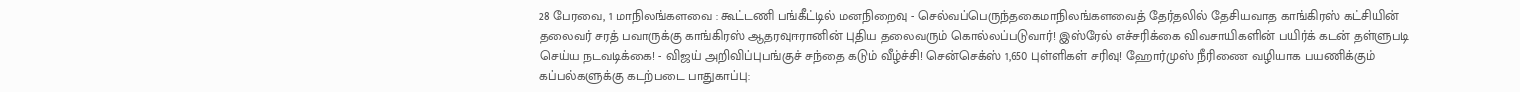28 பேரவை, 1 மாநிலங்களவை : கூட்டணி பங்கீட்டில் மனநிறைவு - செல்வப்பெருந்தகைமாநிலங்களவைத் தேர்தலில் தேசியவாத காங்கிரஸ் கட்சியின் தலைவர் சரத் பவாருக்கு காங்கிரஸ் ஆதரவுஈரானின் புதிய தலைவரும் கொல்லப்படுவார்! இஸ்ரேல் எச்சரிக்கை விவசாயிகளின் பயிர்க் கடன் தள்ளுபடி செய்ய நடவடிக்கை! - விஜய் அறிவிப்புபங்குச் சந்தை கடும் வீழ்ச்சி! சென்செக்ஸ் 1,650 புள்ளிகள் சரிவு! ஹோர்முஸ் நீரிணை வழியாக பயணிக்கும் கப்பல்களுக்கு கடற்படை பாதுகாப்பு: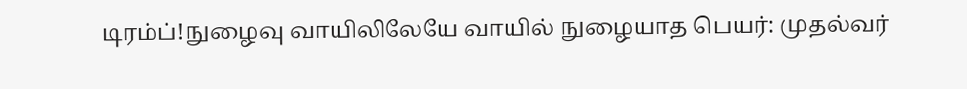டிரம்ப்!நுழைவு வாயிலிலேயே வாயில் நுழையாத பெயர்: முதல்வர்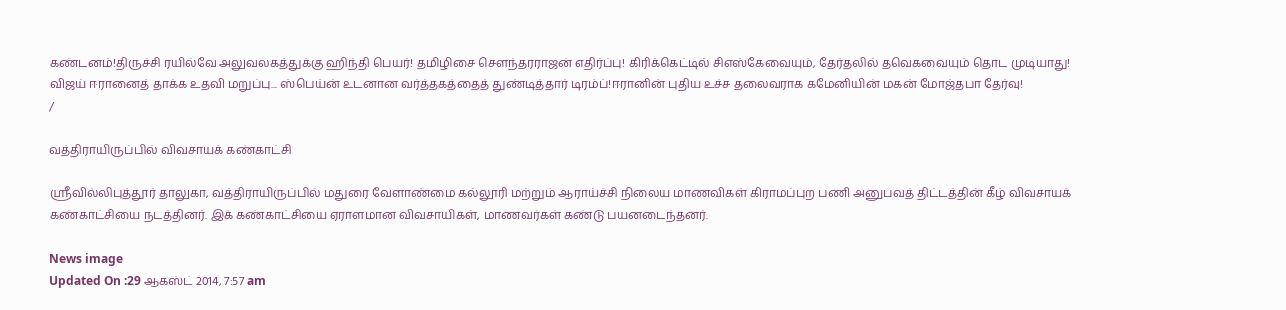கண்டனம்!திருச்சி ரயில்வே அலுவலகத்துக்கு ஹிந்தி பெயர்! தமிழிசை செளந்தரராஜன் எதிர்ப்பு! கிரிக்கெட்டில் சிஎஸ்கேவையும், தேர்தலில் தவெகவையும் தொட முடியாது! விஜய் ஈரானைத் தாக்க உதவி மறுப்பு... ஸ்பெய்ன் உடனான வர்த்தகத்தைத் துண்டித்தார் டிரம்ப்!ஈரானின் புதிய உச்ச தலைவராக கமேனியின் மகன் மோஜ்தபா தேர்வு!
/

வத்திராயிருப்பில் விவசாயக் கண்காட்சி

ஸ்ரீவில்லிபுத்தூர் தாலுகா, வத்திராயிருப்பில் மதுரை வேளாண்மை கல்லூரி மற்றும் ஆராய்ச்சி நிலைய மாணவிகள் கிராமப்புற பணி அனுபவத் திட்டத்தின் கீழ் விவசாயக் கண்காட்சியை நடத்தினர். இக் கண்காட்சியை ஏராளமான விவசாயிகள், மாணவர்கள் கண்டு பயனடைந்தனர்.

News image
Updated On :29 ஆகஸ்ட் 2014, 7:57 am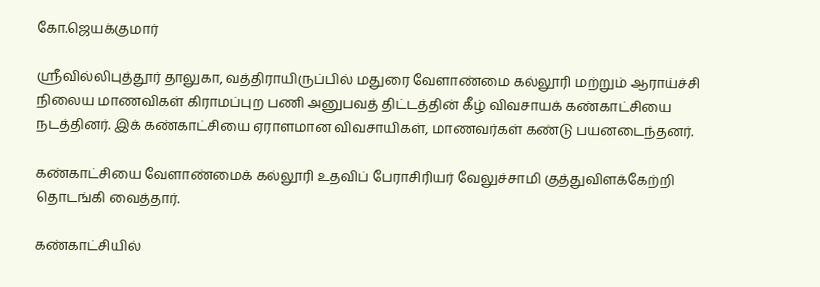கோ.ஜெயக்குமார்

ஸ்ரீவில்லிபுத்தூர் தாலுகா, வத்திராயிருப்பில் மதுரை வேளாண்மை கல்லூரி மற்றும் ஆராய்ச்சி நிலைய மாணவிகள் கிராமப்புற பணி அனுபவத் திட்டத்தின் கீழ் விவசாயக் கண்காட்சியை நடத்தினர். இக் கண்காட்சியை ஏராளமான விவசாயிகள், மாணவர்கள் கண்டு பயனடைந்தனர்.

கண்காட்சியை வேளாண்மைக் கல்லூரி உதவிப் பேராசிரியர் வேலுச்சாமி குத்துவிளக்கேற்றி தொடங்கி வைத்தார்.

கண்காட்சியில்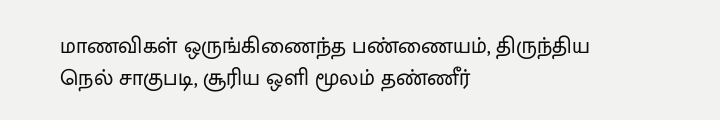மாணவிகள் ஒருங்கிணைந்த பண்ணையம், திருந்திய நெல் சாகுபடி, சூரிய ஒளி மூலம் தண்ணீர்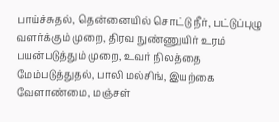பாய்ச்சுதல், தென்னையில் சொட்டு நீர், பட்டுப்புழு வளர்க்கும் முறை, திரவ நுண்ணுயிர் உரம் பயன்படுத்தும் முறை, உவர் நிலத்தை மேம்படுத்துதல், பாலி மல்சிங், இயற்கை வேளாண்மை, மஞ்சள்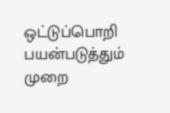ஒட்டுப்பொறி பயன்படுத்தும் முறை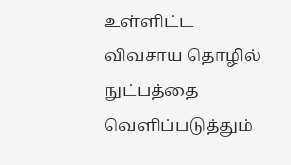உள்ளிட்ட விவசாய தொழில் நுட்பத்தை வெளிப்படுத்தும்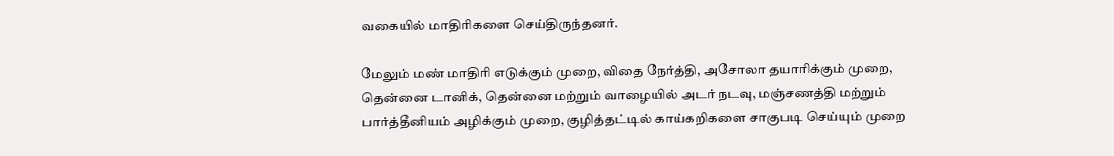வகையில் மாதிரிகளை செய்திருந்தனர்.

மேலும் மண் மாதிரி எடுக்கும் முறை, விதை நேர்த்தி, அசோலா தயாரிக்கும் முறை, தென்னை டானிக், தென்னை மற்றும் வாழையில் அடர் நடவு, மஞ்சணத்தி மற்றும் பார்த்தீனியம் அழிக்கும் முறை, குழித்தட்டில் காய்கறிகளை சாகுபடி செய்யும் முறை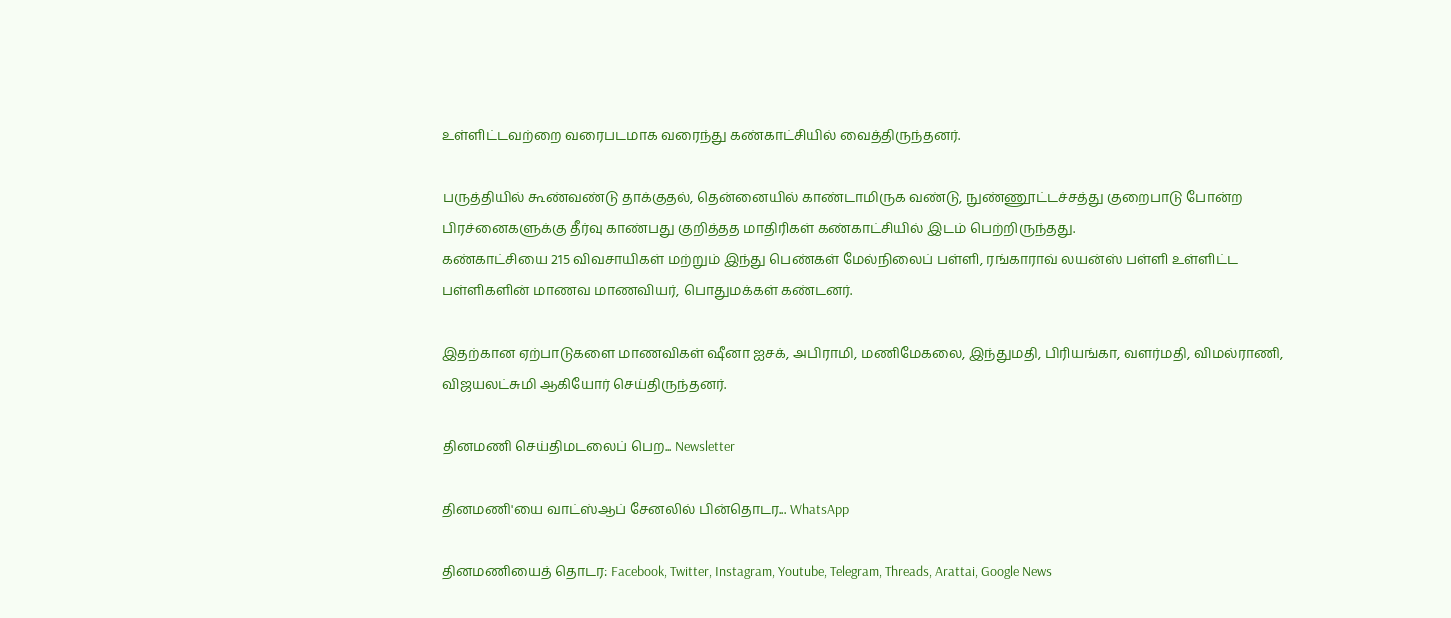உள்ளிட்டவற்றை வரைபடமாக வரைந்து கண்காட்சியில் வைத்திருந்தனர்.

பருத்தியில் கூண்வண்டு தாக்குதல், தென்னையில் காண்டாமிருக வண்டு, நுண்ணூட்டச்சத்து குறைபாடு போன்ற பிரச்னைகளுக்கு தீர்வு காண்பது குறித்தத மாதிரிகள் கண்காட்சியில் இடம் பெற்றிருந்தது.
கண்காட்சியை 215 விவசாயிகள் மற்றும் இந்து பெண்கள் மேல்நிலைப் பள்ளி, ரங்காராவ் லயன்ஸ் பள்ளி உள்ளிட்ட பள்ளிகளின் மாணவ மாணவியர், பொதுமக்கள் கண்டனர்.

இதற்கான ஏற்பாடுகளை மாணவிகள் ஷீனா ஐசக், அபிராமி, மணிமேகலை, இந்துமதி, பிரியங்கா, வளர்மதி, விமல்ராணி, விஜயலட்சுமி ஆகியோர் செய்திருந்தனர்.

தினமணி செய்திமடலைப் பெற... Newsletter

தினமணி'யை வாட்ஸ்ஆப் சேனலில் பின்தொடர... WhatsApp

தினமணியைத் தொடர: Facebook, Twitter, Instagram, Youtube, Telegram, Threads, Arattai, Google News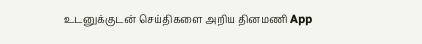உடனுக்குடன் செய்திகளை அறிய தினமணி App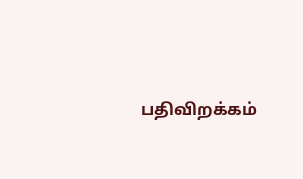பதிவிறக்கம்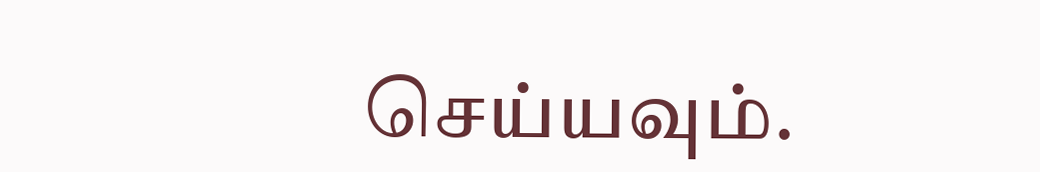செய்யவும்.